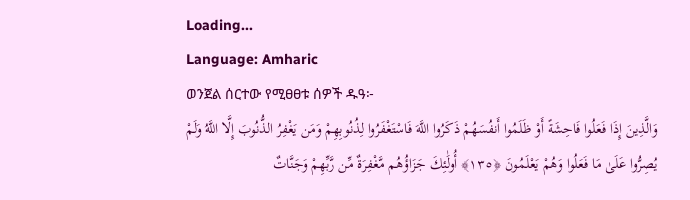Loading...
Language: Amharic
ወንጀል ሰርተው የሚፀፀቱ ሰዎች ዱዓ፦
وَالَّذِينَ إِذَا فَعَلُوا فَاحِشَةً أَوْ ظَلَمُوا أَنفُسَهُمْ ذَكَرُوا اللَّهَ فَاسْتَغْفَرُوا لِذُنُوبِهِمْ وَمَن يَغْفِرُ الذُّنُوبَ إِلَّا اللَّهُ وَلَمْ يُصِرُّوا عَلَىٰ مَا فَعَلُوا وَهُمْ يَعْلَمُونَ ﴿١٣٥﴾ أُولَٰئِكَ جَزَاؤُهُم مَّغْفِرَةٌ مِّن رَّبِّهِمْ وَجَنَّاتٌ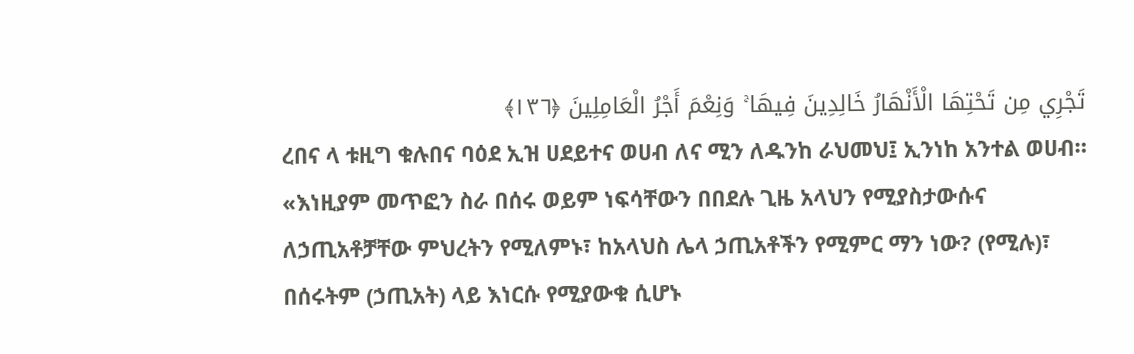تَجْرِي مِن تَحْتِهَا الْأَنْهَارُ خَالِدِينَ فِيهَا ۚ وَنِعْمَ أَجْرُ الْعَامِلِينَ ﴿١٣٦﴾
ረበና ላ ቱዚግ ቁሉበና ባዕደ ኢዝ ሀደይተና ወሀብ ለና ሚን ለዱንከ ራህመህ፤ ኢንነከ አንተል ወሀብ።
«እነዚያም መጥፎን ስራ በሰሩ ወይም ነፍሳቸውን በበደሉ ጊዜ አላህን የሚያስታውሱና ለኃጢአቶቻቸው ምህረትን የሚለምኑ፣ ከአላህስ ሌላ ኃጢአቶችን የሚምር ማን ነው? (የሚሉ)፣ በሰሩትም (ኃጢአት) ላይ እነርሱ የሚያውቁ ሲሆኑ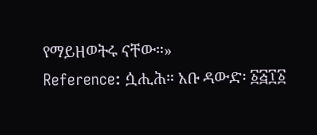የማይዘወትሩ ናቸው።»
Reference: ሷሒሕ። አቡ ዳውድ፡ ፩፭፲፩